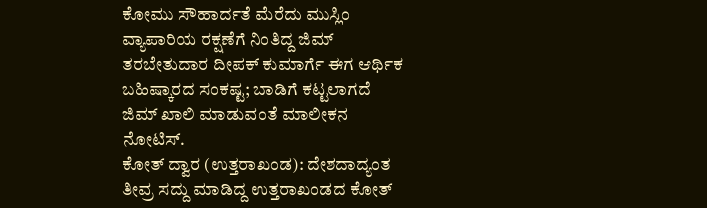ಕೋಮು ಸೌಹಾರ್ದತೆ ಮೆರೆದು ಮುಸ್ಲಿಂ ವ್ಯಾಪಾರಿಯ ರಕ್ಷಣೆಗೆ ನಿಂತಿದ್ದ ಜಿಮ್ ತರಬೇತುದಾರ ದೀಪಕ್ ಕುಮಾರ್ಗೆ ಈಗ ಆರ್ಥಿಕ ಬಹಿಷ್ಕಾರದ ಸಂಕಷ್ಟ; ಬಾಡಿಗೆ ಕಟ್ಟಲಾಗದೆ ಜಿಮ್ ಖಾಲಿ ಮಾಡುವಂತೆ ಮಾಲೀಕನ ನೋಟಿಸ್.
ಕೋತ್ ದ್ವಾರ (ಉತ್ತರಾಖಂಡ): ದೇಶದಾದ್ಯಂತ ತೀವ್ರ ಸದ್ದು ಮಾಡಿದ್ದ ಉತ್ತರಾಖಂಡದ ಕೋತ್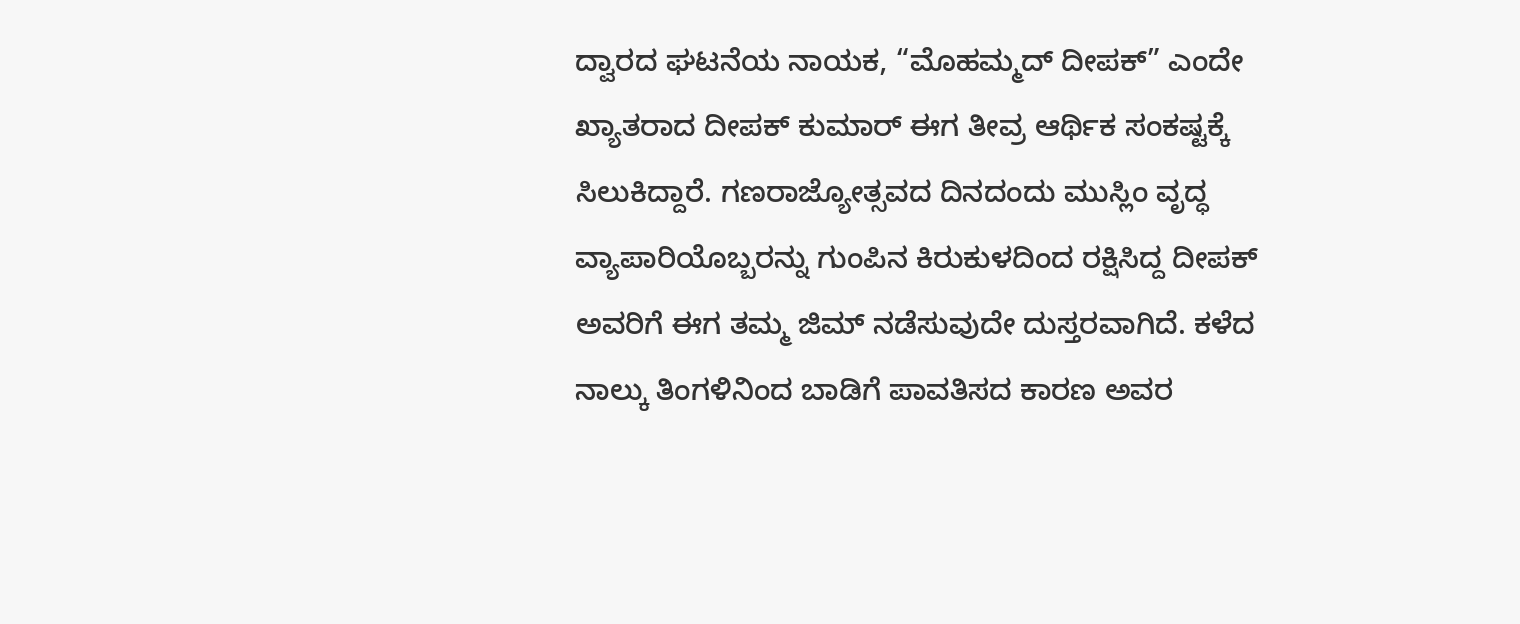ದ್ವಾರದ ಘಟನೆಯ ನಾಯಕ, “ಮೊಹಮ್ಮದ್ ದೀಪಕ್” ಎಂದೇ ಖ್ಯಾತರಾದ ದೀಪಕ್ ಕುಮಾರ್ ಈಗ ತೀವ್ರ ಆರ್ಥಿಕ ಸಂಕಷ್ಟಕ್ಕೆ ಸಿಲುಕಿದ್ದಾರೆ. ಗಣರಾಜ್ಯೋತ್ಸವದ ದಿನದಂದು ಮುಸ್ಲಿಂ ವೃದ್ಧ ವ್ಯಾಪಾರಿಯೊಬ್ಬರನ್ನು ಗುಂಪಿನ ಕಿರುಕುಳದಿಂದ ರಕ್ಷಿಸಿದ್ದ ದೀಪಕ್ ಅವರಿಗೆ ಈಗ ತಮ್ಮ ಜಿಮ್ ನಡೆಸುವುದೇ ದುಸ್ತರವಾಗಿದೆ. ಕಳೆದ ನಾಲ್ಕು ತಿಂಗಳಿನಿಂದ ಬಾಡಿಗೆ ಪಾವತಿಸದ ಕಾರಣ ಅವರ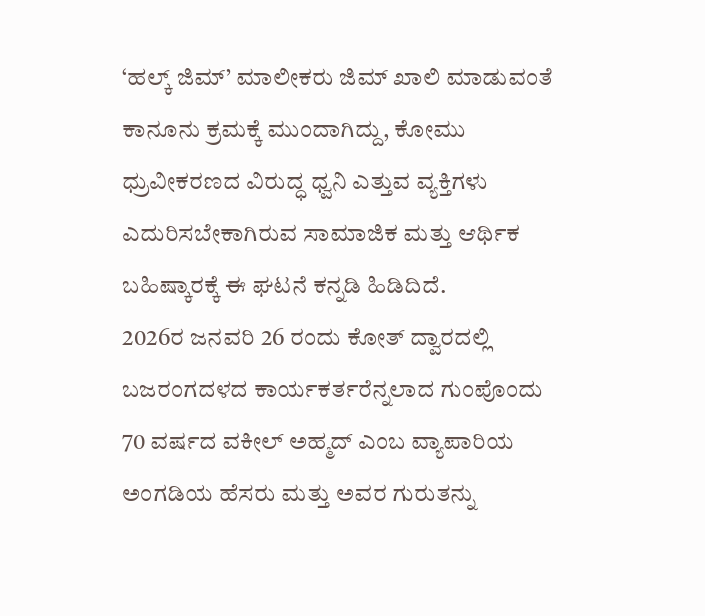‘ಹಲ್ಕ್ ಜಿಮ್’ ಮಾಲೀಕರು ಜಿಮ್ ಖಾಲಿ ಮಾಡುವಂತೆ ಕಾನೂನು ಕ್ರಮಕ್ಕೆ ಮುಂದಾಗಿದ್ದು, ಕೋಮು ಧ್ರುವೀಕರಣದ ವಿರುದ್ಧ ಧ್ವನಿ ಎತ್ತುವ ವ್ಯಕ್ತಿಗಳು ಎದುರಿಸಬೇಕಾಗಿರುವ ಸಾಮಾಜಿಕ ಮತ್ತು ಆರ್ಥಿಕ ಬಹಿಷ್ಕಾರಕ್ಕೆ ಈ ಘಟನೆ ಕನ್ನಡಿ ಹಿಡಿದಿದೆ.
2026ರ ಜನವರಿ 26 ರಂದು ಕೋತ್ ದ್ವಾರದಲ್ಲಿ ಬಜರಂಗದಳದ ಕಾರ್ಯಕರ್ತರೆನ್ನಲಾದ ಗುಂಪೊಂದು 70 ವರ್ಷದ ವಕೀಲ್ ಅಹ್ಮದ್ ಎಂಬ ವ್ಯಾಪಾರಿಯ ಅಂಗಡಿಯ ಹೆಸರು ಮತ್ತು ಅವರ ಗುರುತನ್ನು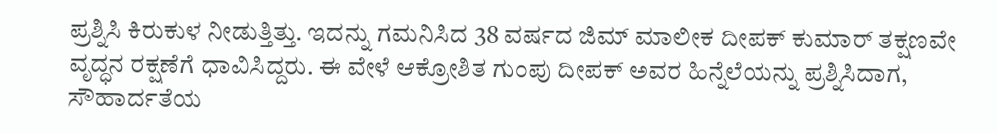ಪ್ರಶ್ನಿಸಿ ಕಿರುಕುಳ ನೀಡುತ್ತಿತ್ತು. ಇದನ್ನು ಗಮನಿಸಿದ 38 ವರ್ಷದ ಜಿಮ್ ಮಾಲೀಕ ದೀಪಕ್ ಕುಮಾರ್ ತಕ್ಷಣವೇ ವೃದ್ಧನ ರಕ್ಷಣೆಗೆ ಧಾವಿಸಿದ್ದರು. ಈ ವೇಳೆ ಆಕ್ರೋಶಿತ ಗುಂಪು ದೀಪಕ್ ಅವರ ಹಿನ್ನೆಲೆಯನ್ನು ಪ್ರಶ್ನಿಸಿದಾಗ, ಸೌಹಾರ್ದತೆಯ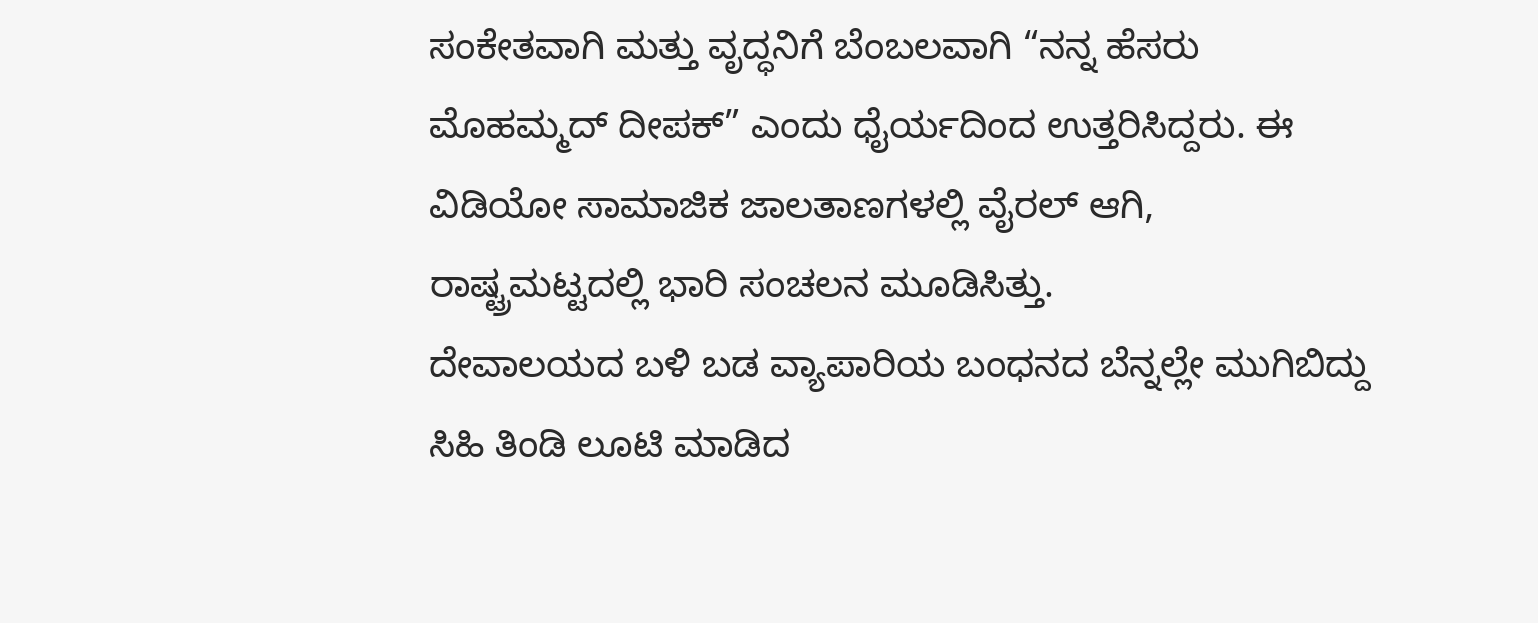ಸಂಕೇತವಾಗಿ ಮತ್ತು ವೃದ್ಧನಿಗೆ ಬೆಂಬಲವಾಗಿ “ನನ್ನ ಹೆಸರು ಮೊಹಮ್ಮದ್ ದೀಪಕ್” ಎಂದು ಧೈರ್ಯದಿಂದ ಉತ್ತರಿಸಿದ್ದರು. ಈ ವಿಡಿಯೋ ಸಾಮಾಜಿಕ ಜಾಲತಾಣಗಳಲ್ಲಿ ವೈರಲ್ ಆಗಿ, ರಾಷ್ಟ್ರಮಟ್ಟದಲ್ಲಿ ಭಾರಿ ಸಂಚಲನ ಮೂಡಿಸಿತ್ತು.
ದೇವಾಲಯದ ಬಳಿ ಬಡ ವ್ಯಾಪಾರಿಯ ಬಂಧನದ ಬೆನ್ನಲ್ಲೇ ಮುಗಿಬಿದ್ದು ಸಿಹಿ ತಿಂಡಿ ಲೂಟಿ ಮಾಡಿದ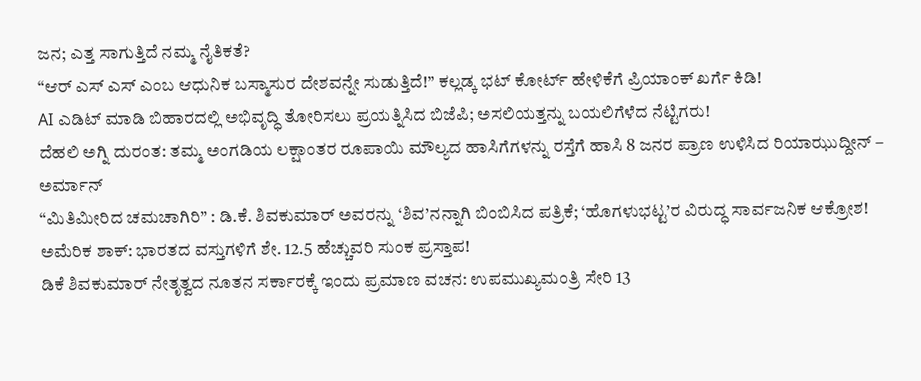ಜನ; ಎತ್ತ ಸಾಗುತ್ತಿದೆ ನಮ್ಮ ನೈತಿಕತೆ?
“ಆರ್ ಎಸ್ ಎಸ್ ಎಂಬ ಆಧುನಿಕ ಬಸ್ಮಾಸುರ ದೇಶವನ್ನೇ ಸುಡುತ್ತಿದೆ!” ಕಲ್ಲಡ್ಕ ಭಟ್ ಕೋರ್ಟ್ ಹೇಳಿಕೆಗೆ ಪ್ರಿಯಾಂಕ್ ಖರ್ಗೆ ಕಿಡಿ!
AI ಎಡಿಟ್ ಮಾಡಿ ಬಿಹಾರದಲ್ಲಿ ಅಭಿವೃದ್ಧಿ ತೋರಿಸಲು ಪ್ರಯತ್ನಿಸಿದ ಬಿಜೆಪಿ; ಅಸಲಿಯತ್ತನ್ನು ಬಯಲಿಗೆಳೆದ ನೆಟ್ಟಿಗರು!
ದೆಹಲಿ ಅಗ್ನಿ ದುರಂತ: ತಮ್ಮ ಅಂಗಡಿಯ ಲಕ್ಷಾಂತರ ರೂಪಾಯಿ ಮೌಲ್ಯದ ಹಾಸಿಗೆಗಳನ್ನು ರಸ್ತೆಗೆ ಹಾಸಿ 8 ಜನರ ಪ್ರಾಣ ಉಳಿಸಿದ ರಿಯಾಝುದ್ದೀನ್ – ಅರ್ಮಾನ್
“ಮಿತಿಮೀರಿದ ಚಮಚಾಗಿರಿ” : ಡಿ.ಕೆ. ಶಿವಕುಮಾರ್ ಅವರನ್ನು ‘ಶಿವ’ನನ್ನಾಗಿ ಬಿಂಬಿಸಿದ ಪತ್ರಿಕೆ; ‘ಹೊಗಳುಭಟ್ಟ’ರ ವಿರುದ್ಧ ಸಾರ್ವಜನಿಕ ಆಕ್ರೋಶ!
ಅಮೆರಿಕ ಶಾಕ್: ಭಾರತದ ವಸ್ತುಗಳಿಗೆ ಶೇ. 12.5 ಹೆಚ್ಚುವರಿ ಸುಂಕ ಪ್ರಸ್ತಾಪ!
ಡಿಕೆ ಶಿವಕುಮಾರ್ ನೇತೃತ್ವದ ನೂತನ ಸರ್ಕಾರಕ್ಕೆ ಇಂದು ಪ್ರಮಾಣ ವಚನ: ಉಪಮುಖ್ಯಮಂತ್ರಿ ಸೇರಿ 13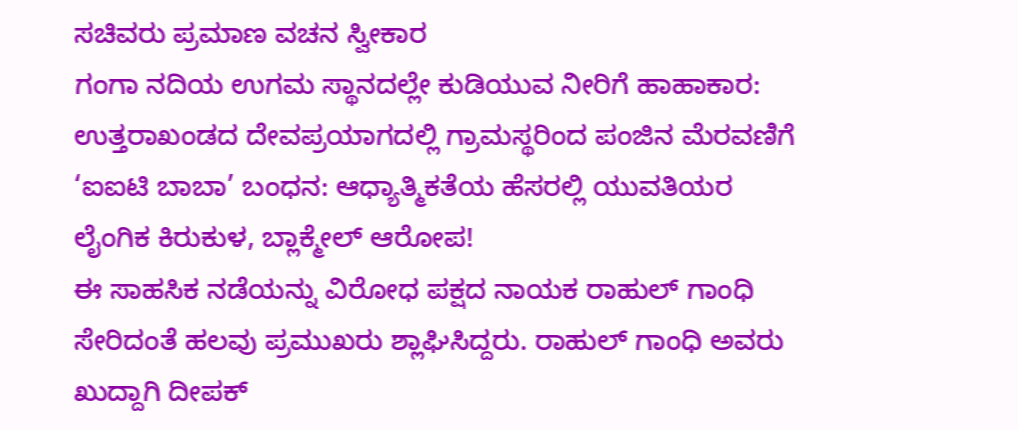ಸಚಿವರು ಪ್ರಮಾಣ ವಚನ ಸ್ವೀಕಾರ
ಗಂಗಾ ನದಿಯ ಉಗಮ ಸ್ಥಾನದಲ್ಲೇ ಕುಡಿಯುವ ನೀರಿಗೆ ಹಾಹಾಕಾರ: ಉತ್ತರಾಖಂಡದ ದೇವಪ್ರಯಾಗದಲ್ಲಿ ಗ್ರಾಮಸ್ಥರಿಂದ ಪಂಜಿನ ಮೆರವಣಿಗೆ
‘ಐಐಟಿ ಬಾಬಾ’ ಬಂಧನ: ಆಧ್ಯಾತ್ಮಿಕತೆಯ ಹೆಸರಲ್ಲಿ ಯುವತಿಯರ ಲೈಂಗಿಕ ಕಿರುಕುಳ, ಬ್ಲಾಕ್ಮೇಲ್ ಆರೋಪ!
ಈ ಸಾಹಸಿಕ ನಡೆಯನ್ನು ವಿರೋಧ ಪಕ್ಷದ ನಾಯಕ ರಾಹುಲ್ ಗಾಂಧಿ ಸೇರಿದಂತೆ ಹಲವು ಪ್ರಮುಖರು ಶ್ಲಾಘಿಸಿದ್ದರು. ರಾಹುಲ್ ಗಾಂಧಿ ಅವರು ಖುದ್ದಾಗಿ ದೀಪಕ್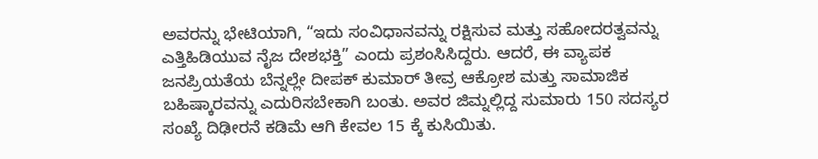ಅವರನ್ನು ಭೇಟಿಯಾಗಿ, “ಇದು ಸಂವಿಧಾನವನ್ನು ರಕ್ಷಿಸುವ ಮತ್ತು ಸಹೋದರತ್ವವನ್ನು ಎತ್ತಿಹಿಡಿಯುವ ನೈಜ ದೇಶಭಕ್ತಿ” ಎಂದು ಪ್ರಶಂಸಿಸಿದ್ದರು. ಆದರೆ, ಈ ವ್ಯಾಪಕ ಜನಪ್ರಿಯತೆಯ ಬೆನ್ನಲ್ಲೇ ದೀಪಕ್ ಕುಮಾರ್ ತೀವ್ರ ಆಕ್ರೋಶ ಮತ್ತು ಸಾಮಾಜಿಕ ಬಹಿಷ್ಕಾರವನ್ನು ಎದುರಿಸಬೇಕಾಗಿ ಬಂತು. ಅವರ ಜಿಮ್ನಲ್ಲಿದ್ದ ಸುಮಾರು 150 ಸದಸ್ಯರ ಸಂಖ್ಯೆ ದಿಢೀರನೆ ಕಡಿಮೆ ಆಗಿ ಕೇವಲ 15 ಕ್ಕೆ ಕುಸಿಯಿತು.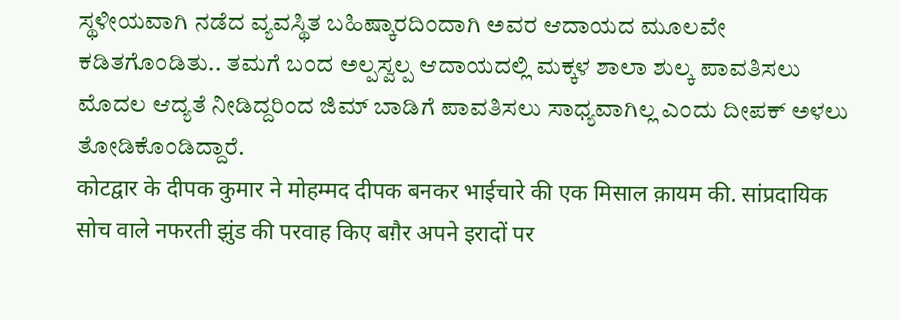ಸ್ಥಳೀಯವಾಗಿ ನಡೆದ ವ್ಯವಸ್ಥಿತ ಬಹಿಷ್ಕಾರದಿಂದಾಗಿ ಅವರ ಆದಾಯದ ಮೂಲವೇ ಕಡಿತಗೊಂಡಿತು.. ತಮಗೆ ಬಂದ ಅಲ್ಪಸ್ವಲ್ಪ ಆದಾಯದಲ್ಲಿ ಮಕ್ಕಳ ಶಾಲಾ ಶುಲ್ಕ ಪಾವತಿಸಲು ಮೊದಲ ಆದ್ಯತೆ ನೀಡಿದ್ದರಿಂದ ಜಿಮ್ ಬಾಡಿಗೆ ಪಾವತಿಸಲು ಸಾಧ್ಯವಾಗಿಲ್ಲ ಎಂದು ದೀಪಕ್ ಅಳಲು ತೋಡಿಕೊಂಡಿದ್ದಾರೆ.
कोटद्वार के दीपक कुमार ने मोहम्मद दीपक बनकर भाईचारे की एक मिसाल क़ायम की. सांप्रदायिक सोच वाले नफरती झुंड की परवाह किए बग़ैर अपने इरादों पर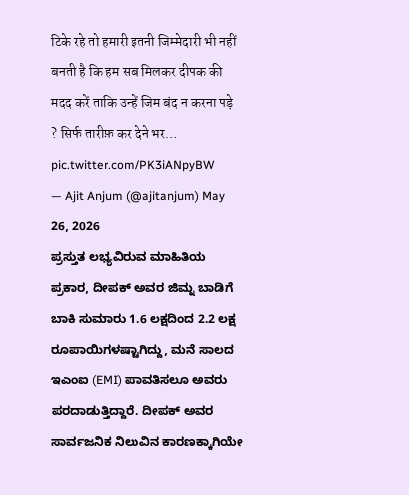टिके रहे तो हमारी इतनी जिम्मेदारी भी नहीं बनती है कि हम सब मिलकर दीपक की मदद करें ताकि उन्हें जिम बंद न करना पड़े ? सिर्फ तारीफ़ कर देने भर… pic.twitter.com/PK3iANpyBW
— Ajit Anjum (@ajitanjum) May 26, 2026
ಪ್ರಸ್ತುತ ಲಭ್ಯವಿರುವ ಮಾಹಿತಿಯ ಪ್ರಕಾರ, ದೀಪಕ್ ಅವರ ಜಿಮ್ನ ಬಾಡಿಗೆ ಬಾಕಿ ಸುಮಾರು 1.6 ಲಕ್ಷದಿಂದ 2.2 ಲಕ್ಷ ರೂಪಾಯಿಗಳಷ್ಟಾಗಿದ್ದು, ಮನೆ ಸಾಲದ ಇಎಂಐ (EMI) ಪಾವತಿಸಲೂ ಅವರು ಪರದಾಡುತ್ತಿದ್ದಾರೆ. ದೀಪಕ್ ಅವರ ಸಾರ್ವಜನಿಕ ನಿಲುವಿನ ಕಾರಣಕ್ಕಾಗಿಯೇ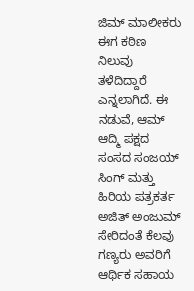ಜಿಮ್ ಮಾಲೀಕರು ಈಗ ಕಠಿಣ ನಿಲುವು ತಳೆದಿದ್ದಾರೆ ಎನ್ನಲಾಗಿದೆ. ಈ ನಡುವೆ, ಆಮ್ ಆದ್ಮಿ ಪಕ್ಷದ ಸಂಸದ ಸಂಜಯ್ ಸಿಂಗ್ ಮತ್ತು ಹಿರಿಯ ಪತ್ರಕರ್ತ ಅಜಿತ್ ಅಂಜುಮ್ ಸೇರಿದಂತೆ ಕೆಲವು ಗಣ್ಯರು ಅವರಿಗೆ ಆರ್ಥಿಕ ಸಹಾಯ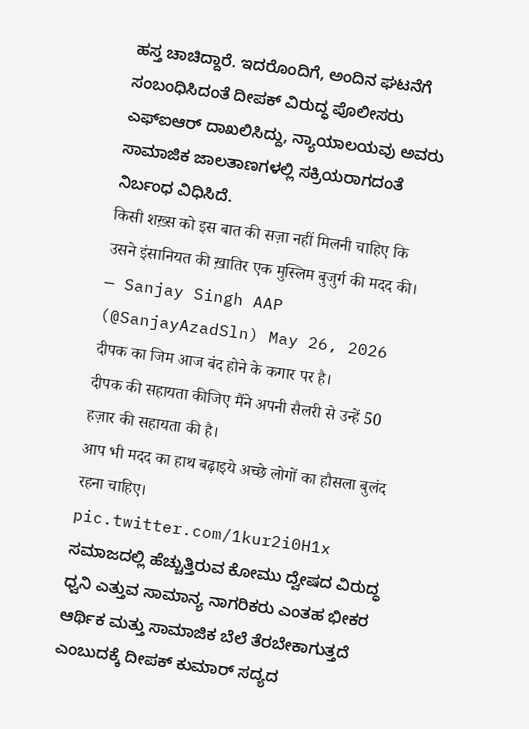ಹಸ್ತ ಚಾಚಿದ್ದಾರೆ. ಇದರೊಂದಿಗೆ, ಅಂದಿನ ಘಟನೆಗೆ ಸಂಬಂಧಿಸಿದಂತೆ ದೀಪಕ್ ವಿರುದ್ಧ ಪೊಲೀಸರು ಎಫ್ಐಆರ್ ದಾಖಲಿಸಿದ್ದು, ನ್ಯಾಯಾಲಯವು ಅವರು ಸಾಮಾಜಿಕ ಜಾಲತಾಣಗಳಲ್ಲಿ ಸಕ್ರಿಯರಾಗದಂತೆ ನಿರ್ಬಂಧ ವಿಧಿಸಿದೆ.
किसी शख़्स को इस बात की सज़ा नहीं मिलनी चाहिए कि उसने इंसानियत की ख़ातिर एक मुस्लिम बुजुर्ग की मदद की।
— Sanjay Singh AAP (@SanjayAzadSln) May 26, 2026
दीपक का जिम आज बंद होने के कगार पर है।
दीपक की सहायता कीजिए मैंने अपनी सैलरी से उन्हें 50 हज़ार की सहायता की है।
आप भी मदद का हाथ बढ़ाइये अच्छे लोगों का हौसला बुलंद रहना चाहिए। pic.twitter.com/1kur2i0H1x
ಸಮಾಜದಲ್ಲಿ ಹೆಚ್ಚುತ್ತಿರುವ ಕೋಮು ದ್ವೇಷದ ವಿರುದ್ಧ ಧ್ವನಿ ಎತ್ತುವ ಸಾಮಾನ್ಯ ನಾಗರಿಕರು ಎಂತಹ ಭೀಕರ ಆರ್ಥಿಕ ಮತ್ತು ಸಾಮಾಜಿಕ ಬೆಲೆ ತೆರಬೇಕಾಗುತ್ತದೆ ಎಂಬುದಕ್ಕೆ ದೀಪಕ್ ಕುಮಾರ್ ಸದ್ಯದ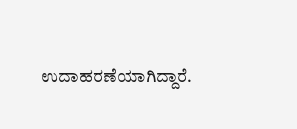ಉದಾಹರಣೆಯಾಗಿದ್ದಾರೆ.